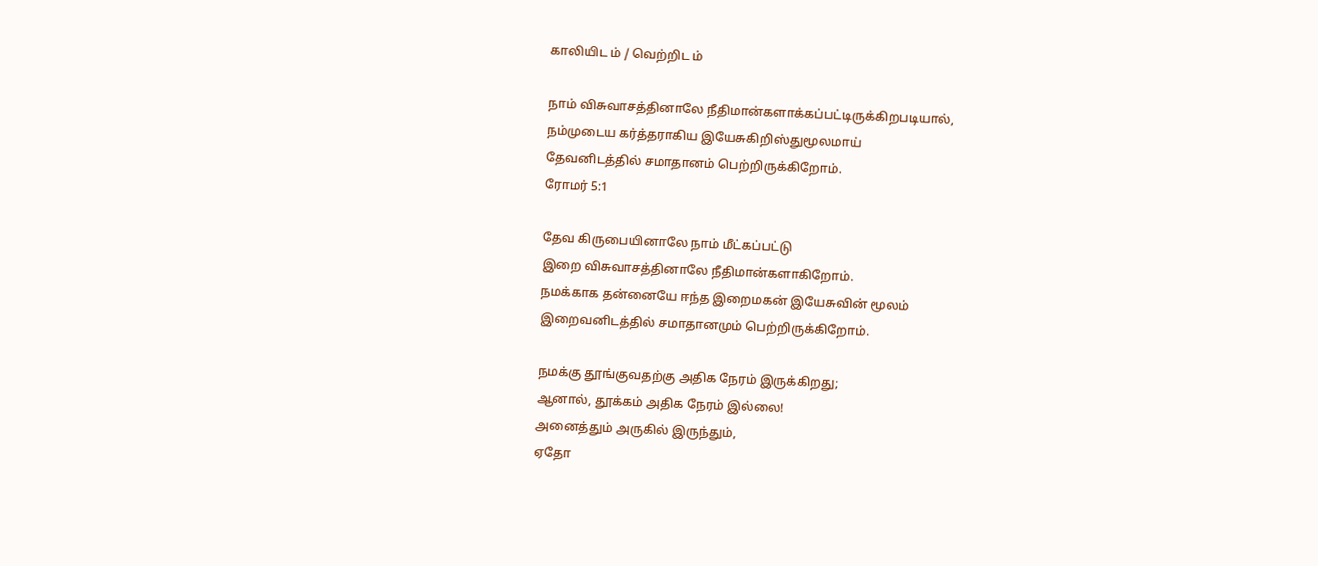காலியிட ம் / வெற்றிட ம்

நாம் விசுவாசத்தினாலே நீதிமான்களாக்கப்பட்டிருக்கிறபடியால்,
நம்முடைய கர்த்தராகிய இயேசுகிறிஸ்துமூலமாய்
தேவனிடத்தில் சமாதானம் பெற்றிருக்கிறோம்.
ரோமர் 5:1

தேவ கிருபையினாலே நாம் மீட்கப்பட்டு
இறை விசுவாசத்தினாலே நீதிமான்களாகிறோம்.
நமக்காக தன்னையே ஈந்த இறைமகன் இயேசுவின் மூலம்
இறைவனிடத்தில் சமாதானமும் பெற்றிருக்கிறோம்.

நமக்கு தூங்குவதற்கு அதிக நேரம் இருக்கிறது;
ஆனால், தூக்கம் அதிக நேரம் இல்லை!
அனைத்தும் அருகில் இருந்தும்,
ஏதோ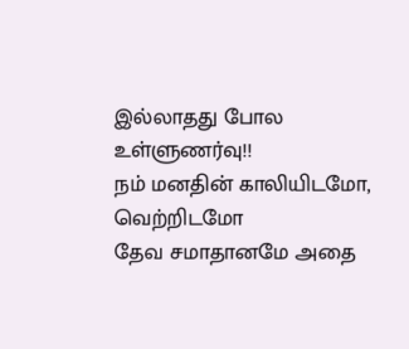இல்லாதது போல உள்ளுணர்வு!!
நம் மனதின் காலியிடமோ, வெற்றிடமோ
தேவ சமாதானமே அதை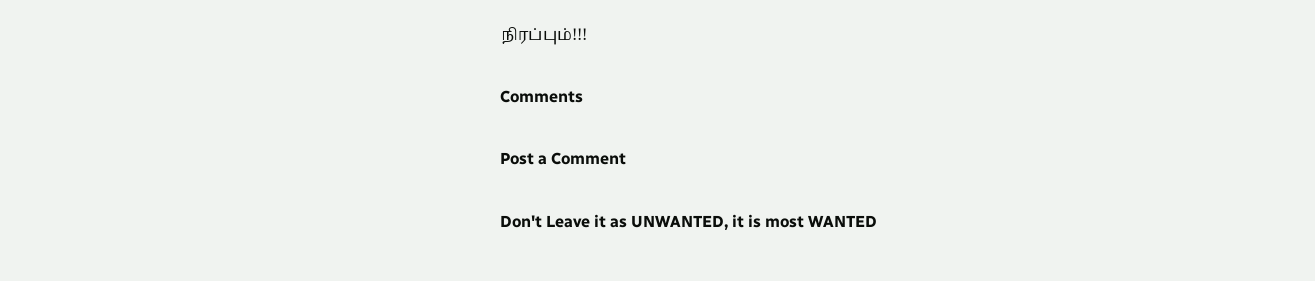நிரப்பும்!!!

Comments

Post a Comment

Don't Leave it as UNWANTED, it is most WANTED